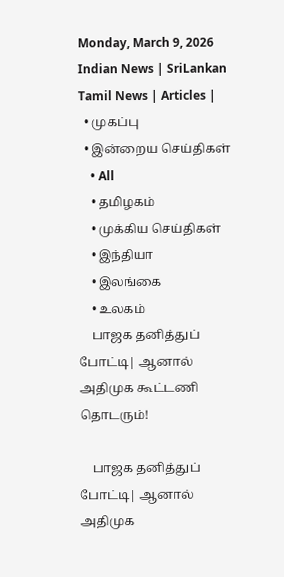Monday, March 9, 2026
Indian News | SriLankan Tamil News | Articles |
  • முகப்பு
  • இன்றைய செய்திகள்
    • All
    • தமிழகம்
    • முக்கிய செய்திகள்
    • இந்தியா
    • இலங்கை
    • உலகம்
    பாஜக தனித்துப் போட்டி| ஆனால் அதிமுக கூட்டணி தொடரும்!

    பாஜக தனித்துப் போட்டி| ஆனால் அதிமுக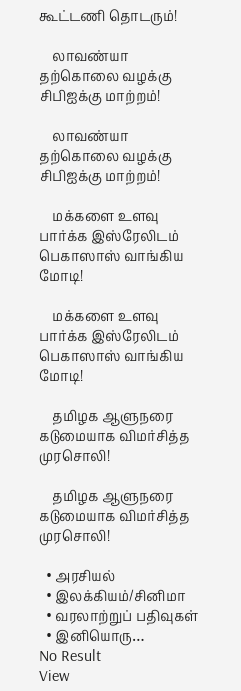கூட்டணி தொடரும்!

    லாவண்யா தற்கொலை வழக்கு சிபிஐக்கு மாற்றம்!

    லாவண்யா தற்கொலை வழக்கு சிபிஐக்கு மாற்றம்!

    மக்களை உளவு பார்க்க இஸ்ரேலிடம் பெகாஸாஸ் வாங்கிய மோடி!

    மக்களை உளவு பார்க்க இஸ்ரேலிடம் பெகாஸாஸ் வாங்கிய மோடி!

    தமிழக ஆளுநரை கடுமையாக விமர்சித்த முரசொலி!

    தமிழக ஆளுநரை கடுமையாக விமர்சித்த முரசொலி!

  • அரசியல்
  • இலக்கியம்/சினிமா
  • வரலாற்றுப் பதிவுகள்
  • இனியொரு…
No Result
View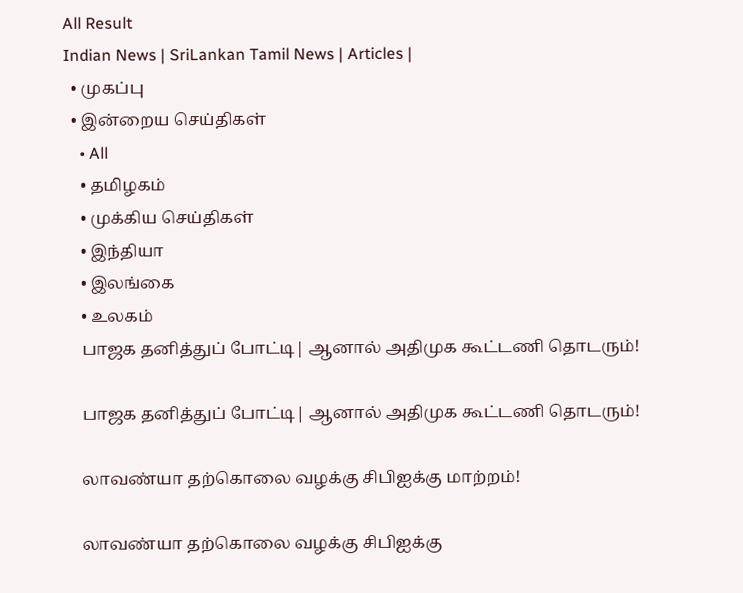All Result
Indian News | SriLankan Tamil News | Articles |
  • முகப்பு
  • இன்றைய செய்திகள்
    • All
    • தமிழகம்
    • முக்கிய செய்திகள்
    • இந்தியா
    • இலங்கை
    • உலகம்
    பாஜக தனித்துப் போட்டி| ஆனால் அதிமுக கூட்டணி தொடரும்!

    பாஜக தனித்துப் போட்டி| ஆனால் அதிமுக கூட்டணி தொடரும்!

    லாவண்யா தற்கொலை வழக்கு சிபிஐக்கு மாற்றம்!

    லாவண்யா தற்கொலை வழக்கு சிபிஐக்கு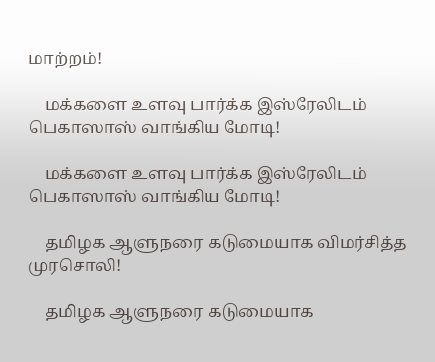மாற்றம்!

    மக்களை உளவு பார்க்க இஸ்ரேலிடம் பெகாஸாஸ் வாங்கிய மோடி!

    மக்களை உளவு பார்க்க இஸ்ரேலிடம் பெகாஸாஸ் வாங்கிய மோடி!

    தமிழக ஆளுநரை கடுமையாக விமர்சித்த முரசொலி!

    தமிழக ஆளுநரை கடுமையாக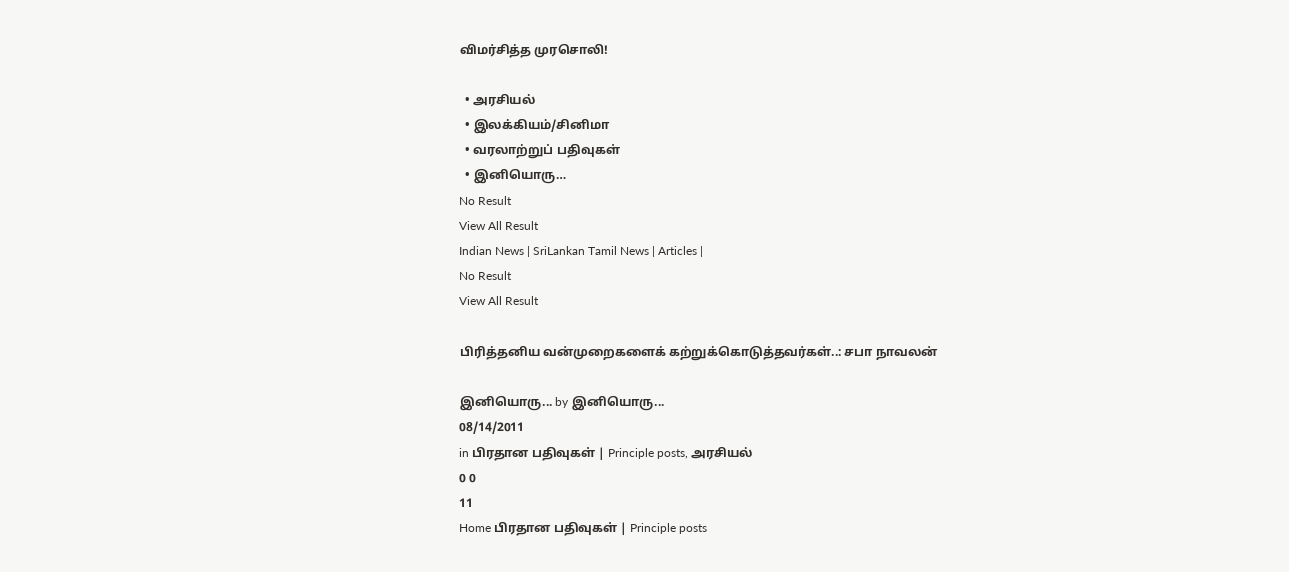விமர்சித்த முரசொலி!

  • அரசியல்
  • இலக்கியம்/சினிமா
  • வரலாற்றுப் பதிவுகள்
  • இனியொரு…
No Result
View All Result
Indian News | SriLankan Tamil News | Articles |
No Result
View All Result

பிரித்தனிய வன்முறைகளைக் கற்றுக்கொடுத்தவர்கள்..: சபா நாவலன்

இனியொரு... by இனியொரு...
08/14/2011
in பிரதான பதிவுகள் | Principle posts, அரசியல்
0 0
11
Home பிரதான பதிவுகள் | Principle posts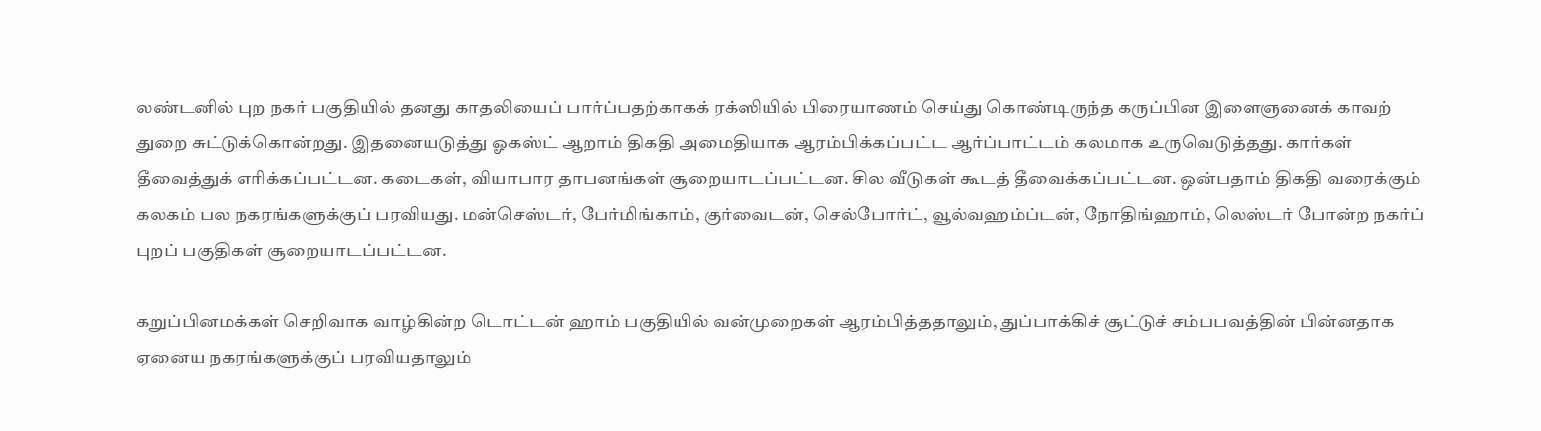லண்டனில் புற நகர் பகுதியில் தனது காதலியைப் பார்ப்பதற்காகக் ரக்ஸியில் பிரையாணம் செய்து கொண்டிருந்த கருப்பின இளைஞனைக் காவற் துறை சுட்டுக்கொன்றது. இதனையடுத்து ஓகஸ்ட் ஆறாம் திகதி அமைதியாக ஆரம்பிக்கப்பட்ட ஆர்ப்பாட்டம் கலமாக உருவெடுத்தது. கார்கள் தீவைத்துக் எரிக்கப்பட்டன. கடைகள், வியாபார தாபனங்கள் சூறையாடப்பட்டன. சில வீடுகள் கூடத் தீவைக்கப்பட்டன. ஒன்பதாம் திகதி வரைக்கும் கலகம் பல நகரங்களுக்குப் பரவியது. மன்செஸ்டர், பேர்மிங்காம், குர்வைடன், செல்போர்ட், வூல்வஹம்ப்டன், நோதிங்ஹாம், லெஸ்டர் போன்ற நகர்ப் புறப் பகுதிகள் சூறையாடப்பட்டன.

கறுப்பினமக்கள் செறிவாக வாழ்கின்ற டொட்டன் ஹாம் பகுதியில் வன்முறைகள் ஆரம்பித்ததாலும், துப்பாக்கிச் சூட்டுச் சம்பபவத்தின் பின்னதாக ஏனைய நகரங்களுக்குப் பரவியதாலும்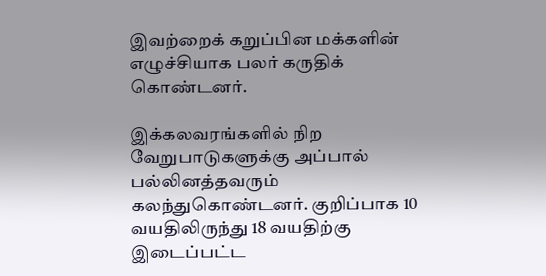இவற்றைக் கறுப்பின மக்களின் எழுச்சியாக பலர் கருதிக் கொண்டனர்.

இக்கலவரங்களில் நிற வேறுபாடுகளுக்கு அப்பால் பல்லினத்தவரும் கலந்துகொண்டனர். குறிப்பாக 10 வயதிலிருந்து 18 வயதிற்கு இடைப்பட்ட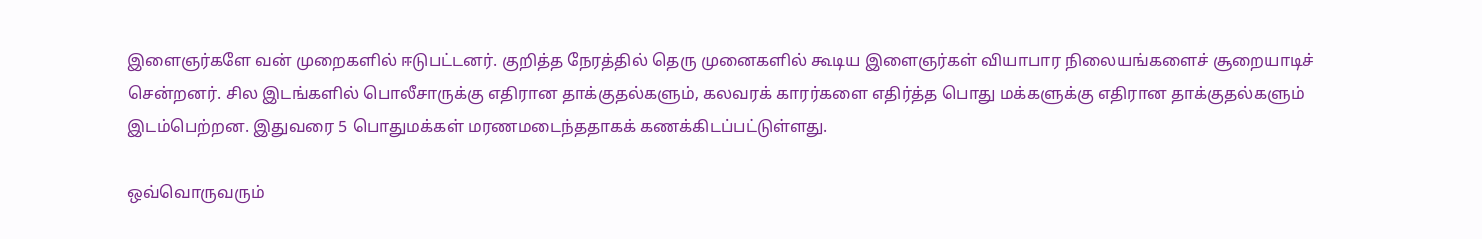இளைஞர்களே வன் முறைகளில் ஈடுபட்டனர். குறித்த நேரத்தில் தெரு முனைகளில் கூடிய இளைஞர்கள் வியாபார நிலையங்களைச் சூறையாடிச் சென்றனர். சில இடங்களில் பொலீசாருக்கு எதிரான தாக்குதல்களும், கலவரக் காரர்களை எதிர்த்த பொது மக்களுக்கு எதிரான தாக்குதல்களும் இடம்பெற்றன. இதுவரை 5 பொதுமக்கள் மரணமடைந்ததாகக் கணக்கிடப்பட்டுள்ளது.

ஒவ்வொருவரும்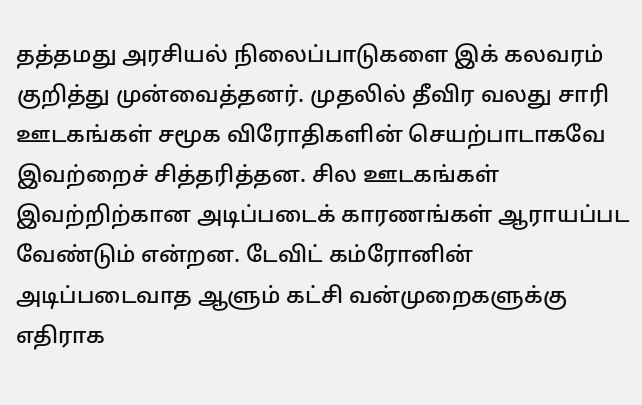தத்தமது அரசியல் நிலைப்பாடுகளை இக் கலவரம் குறித்து முன்வைத்தனர். முதலில் தீவிர வலது சாரி ஊடகங்கள் சமூக விரோதிகளின் செயற்பாடாகவே இவற்றைச் சித்தரித்தன. சில ஊடகங்கள் இவற்றிற்கான அடிப்படைக் காரணங்கள் ஆராயப்பட வேண்டும் என்றன. டேவிட் கம்ரோனின் அடிப்படைவாத ஆளும் கட்சி வன்முறைகளுக்கு எதிராக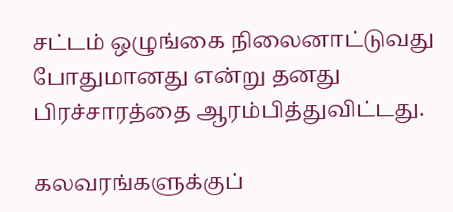சட்டம் ஒழுங்கை நிலைனாட்டுவது போதுமானது என்று தனது பிரச்சாரத்தை ஆரம்பித்துவிட்டது.

கலவரங்களுக்குப்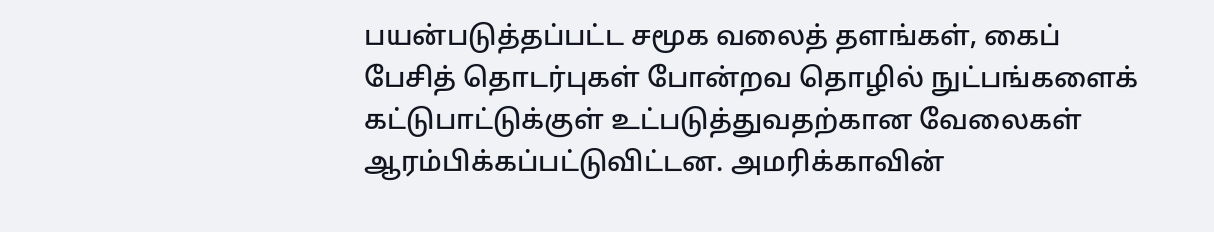பயன்படுத்தப்பட்ட சமூக வலைத் தளங்கள், கைப் பேசித் தொடர்புகள் போன்றவ தொழில் நுட்பங்களைக் கட்டுபாட்டுக்குள் உட்படுத்துவதற்கான வேலைகள் ஆரம்பிக்கப்பட்டுவிட்டன. அமரிக்காவின்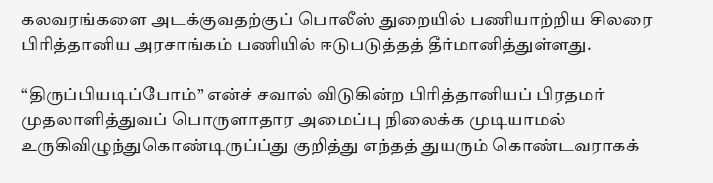கலவரங்களை அடக்குவதற்குப் பொலீஸ் துறையில் பணியாற்றிய சிலரை பிரித்தானிய அரசாங்கம் பணியில் ஈடுபடுத்தத் தீர்மானித்துள்ளது.

“திருப்பியடிப்போம்” என்ச் சவால் விடுகின்ற பிரித்தானியப் பிரதமர் முதலாளித்துவப் பொருளாதார அமைப்பு நிலைக்க முடியாமல் உருகிவிழுந்துகொண்டிருப்ப்து குறித்து எந்தத் துயரும் கொண்டவராகக்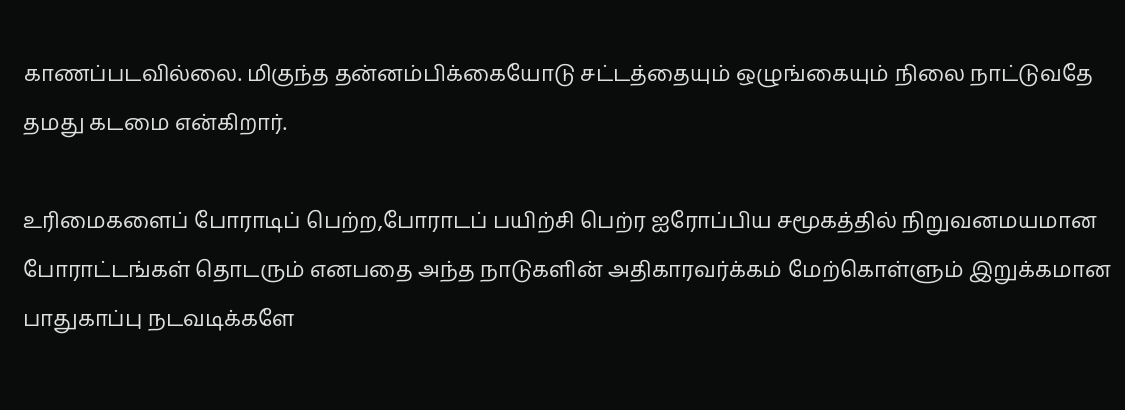காணப்படவில்லை. மிகுந்த தன்னம்பிக்கையோடு சட்டத்தையும் ஒழுங்கையும் நிலை நாட்டுவதே தமது கடமை என்கிறார்.

உரிமைகளைப் போராடிப் பெற்ற,போராடப் பயிற்சி பெற்ர ஐரோப்பிய சமூகத்தில் நிறுவனமயமான போராட்டங்கள் தொடரும் எனபதை அந்த நாடுகளின் அதிகாரவர்க்கம் மேற்கொள்ளும் இறுக்கமான பாதுகாப்பு நடவடிக்களே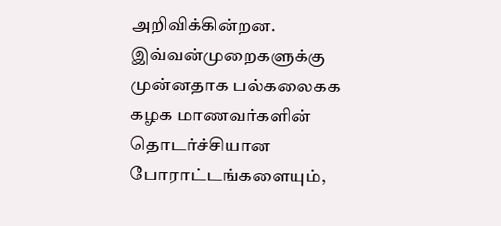அறிவிக்கின்றன. இவ்வன்முறைகளுக்கு முன்னதாக பல்கலைகக கழக மாணவர்களின் தொடர்ச்சியான போராட்டங்களையும்,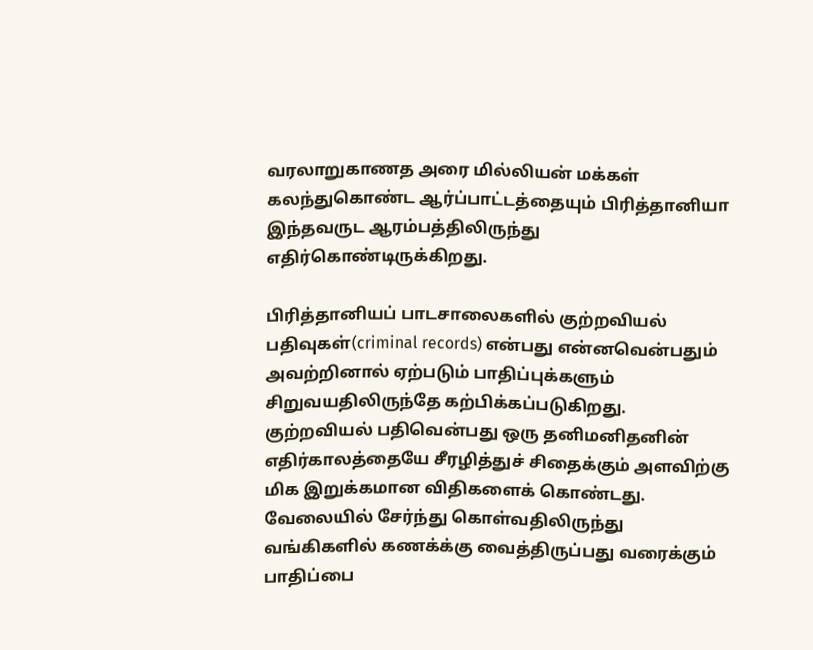வரலாறுகாணத அரை மில்லியன் மக்கள் கலந்துகொண்ட ஆர்ப்பாட்டத்தையும் பிரித்தானியா இந்தவருட ஆரம்பத்திலிருந்து எதிர்கொண்டிருக்கிறது.

பிரித்தானியப் பாடசாலைகளில் குற்றவியல் பதிவுகள்(criminal records) என்பது என்னவென்பதும் அவற்றினால் ஏற்படும் பாதிப்புக்களும் சிறுவயதிலிருந்தே கற்பிக்கப்படுகிறது. குற்றவியல் பதிவென்பது ஒரு தனிமனிதனின் எதிர்காலத்தையே சீரழித்துச் சிதைக்கும் அளவிற்கு மிக இறுக்கமான விதிகளைக் கொண்டது. வேலையில் சேர்ந்து கொள்வதிலிருந்து வங்கிகளில் கணக்க்கு வைத்திருப்பது வரைக்கும் பாதிப்பை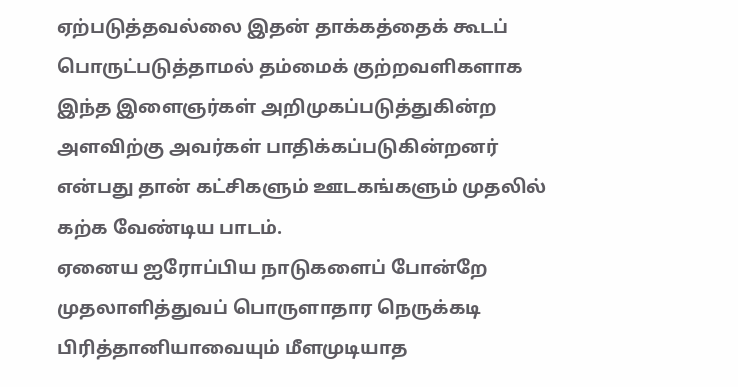ஏற்படுத்தவல்லை இதன் தாக்கத்தைக் கூடப் பொருட்படுத்தாமல் தம்மைக் குற்றவளிகளாக இந்த இளைஞர்கள் அறிமுகப்படுத்துகின்ற அளவிற்கு அவர்கள் பாதிக்கப்படுகின்றனர் என்பது தான் கட்சிகளும் ஊடகங்களும் முதலில் கற்க வேண்டிய பாடம்.
ஏனைய ஐரோப்பிய நாடுகளைப் போன்றே முதலாளித்துவப் பொருளாதார நெருக்கடி பிரித்தானியாவையும் மீளமுடியாத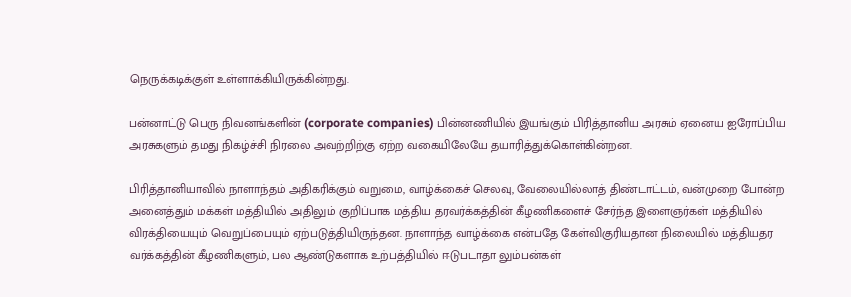நெருக்கடிக்குள் உள்ளாக்கியிருக்கின்றது.

பன்னாட்டு பெரு நிவனங்களின் (corporate companies) பின்னணியில் இயங்கும் பிரித்தானிய அரசும் ஏனைய ஐரோப்பிய அரசுகளும் தமது நிகழ்ச்சி நிரலை அவற்றிற்கு ஏற்ற வகையிலேயே தயாரித்துக்கொள்கின்றன.

பிரித்தானியாவில் நாளாந்தம் அதிகரிக்கும் வறுமை, வாழ்க்கைச் செலவு, வேலையில்லாத் திண்டாட்டம், வன்முறை போன்ற அனைத்தும் மக்கள் மத்தியில் அதிலும் குறிப்பாக மத்திய தரவர்க்கத்தின் கீழணிகளைச் சேர்ந்த இளைஞர்கள் மத்தியில் விரக்தியையும் வெறுப்பையும் ஏற்படுத்தியிருந்தன. நாளாந்த வாழ்க்கை என்பதே கேள்விகுரியதான நிலையில் மத்தியதர வர்க்கத்தின் கீழணிகளும், பல ஆண்டுகளாக உற்பத்தியில் ஈடுபடாதா லும்பன்கள்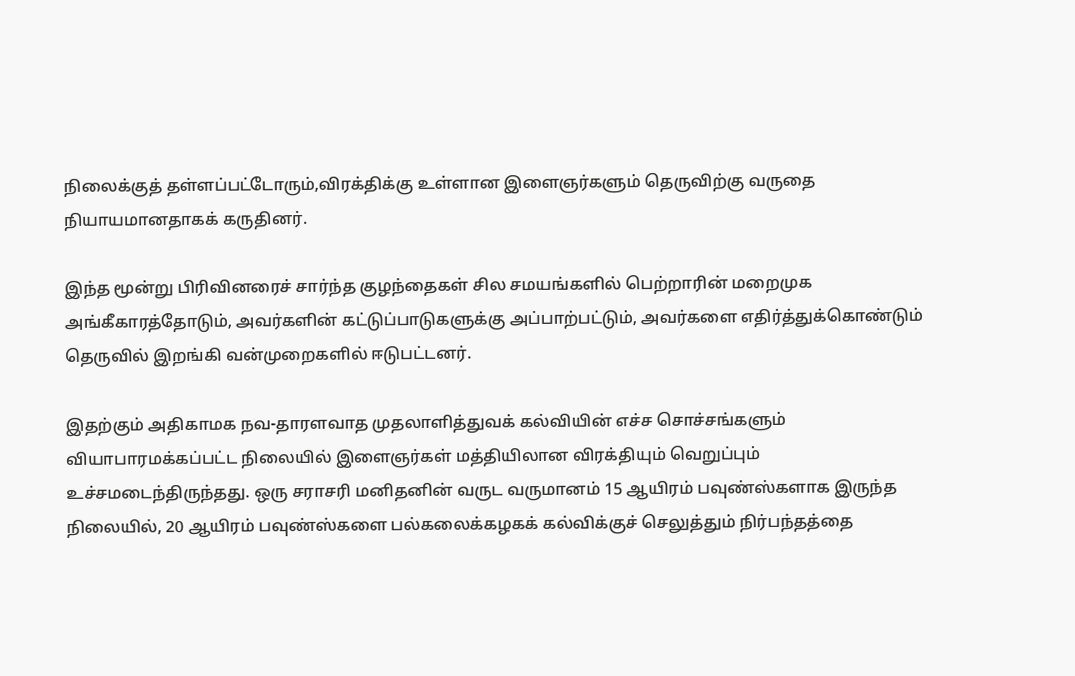நிலைக்குத் தள்ளப்பட்டோரும்,விரக்திக்கு உள்ளான இளைஞர்களும் தெருவிற்கு வருதை நியாயமானதாகக் கருதினர்.

இந்த மூன்று பிரிவினரைச் சார்ந்த குழந்தைகள் சில சமயங்களில் பெற்றாரின் மறைமுக அங்கீகாரத்தோடும், அவர்களின் கட்டுப்பாடுகளுக்கு அப்பாற்பட்டும், அவர்களை எதிர்த்துக்கொண்டும் தெருவில் இறங்கி வன்முறைகளில் ஈடுபட்டனர்.

இதற்கும் அதிகாமக நவ-தாரளவாத முதலாளித்துவக் கல்வியின் எச்ச சொச்சங்களும் வியாபாரமக்கப்பட்ட நிலையில் இளைஞர்கள் மத்தியிலான விரக்தியும் வெறுப்பும் உச்சமடைந்திருந்தது. ஒரு சராசரி மனிதனின் வருட வருமானம் 15 ஆயிரம் பவுண்ஸ்களாக இருந்த நிலையில், 20 ஆயிரம் பவுண்ஸ்களை பல்கலைக்கழகக் கல்விக்குச் செலுத்தும் நிர்பந்தத்தை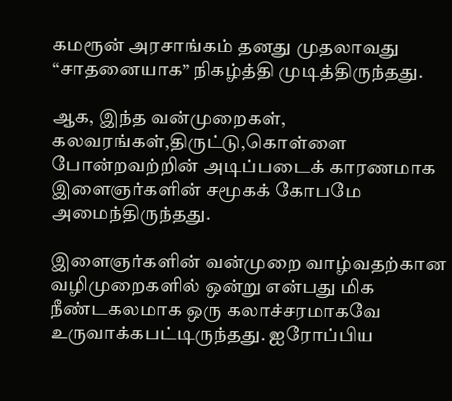கமரூன் அரசாங்கம் தனது முதலாவது “சாதனையாக” நிகழ்த்தி முடித்திருந்தது.

ஆக, இந்த வன்முறைகள், கலவரங்கள்,திருட்டு,கொள்ளை போன்றவற்றின் அடிப்படைக் காரணமாக இளைஞர்களின் சமூகக் கோபமே அமைந்திருந்தது.

இளைஞர்களின் வன்முறை வாழ்வதற்கான வழிமுறைகளில் ஒன்று என்பது மிக நீண்டகலமாக ஒரு கலாச்சரமாகவே உருவாக்கபட்டிருந்தது. ஐரோப்பிய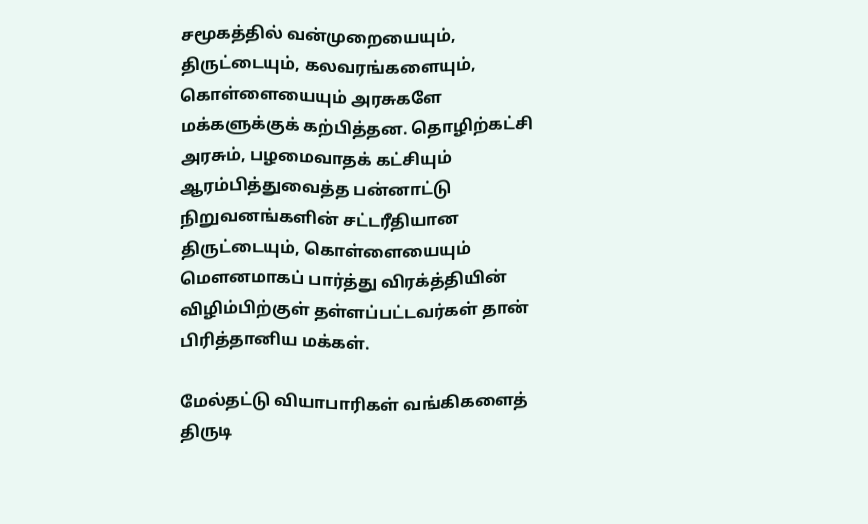சமூகத்தில் வன்முறையையும், திருட்டையும், கலவரங்களையும், கொள்ளையையும் அரசுகளே மக்களுக்குக் கற்பித்தன. தொழிற்கட்சி அரசும், பழமைவாதக் கட்சியும் ஆரம்பித்துவைத்த பன்னாட்டு நிறுவனங்களின் சட்டரீதியான திருட்டையும், கொள்ளையையும் மௌனமாகப் பார்த்து விரக்த்தியின் விழிம்பிற்குள் தள்ளப்பட்டவர்கள் தான் பிரித்தானிய மக்கள்.

மேல்தட்டு வியாபாரிகள் வங்கிகளைத் திருடி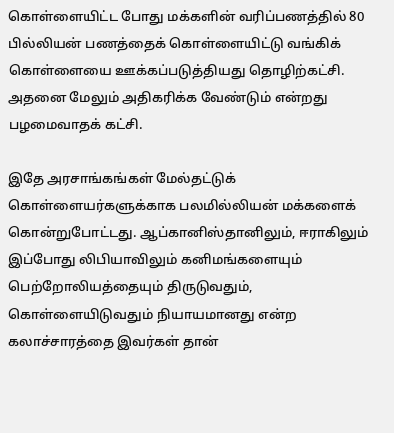கொள்ளையிட்ட போது மக்களின் வரிப்பணத்தில் 80 பில்லியன் பணத்தைக் கொள்ளையிட்டு வங்கிக் கொள்ளையை ஊக்கப்படுத்தியது தொழிற்கட்சி. அதனை மேலும் அதிகரிக்க வேண்டும் என்றது பழமைவாதக் கட்சி.

இதே அரசாங்கங்கள் மேல்தட்டுக் கொள்ளையர்களுக்காக பலமில்லியன் மக்களைக் கொன்றுபோட்டது. ஆப்கானிஸ்தானிலும், ஈராகிலும் இப்போது லிபியாவிலும் கனிமங்களையும் பெற்றோலியத்தையும் திருடுவதும், கொள்ளையிடுவதும் நியாயமானது என்ற கலாச்சாரத்தை இவர்கள் தான்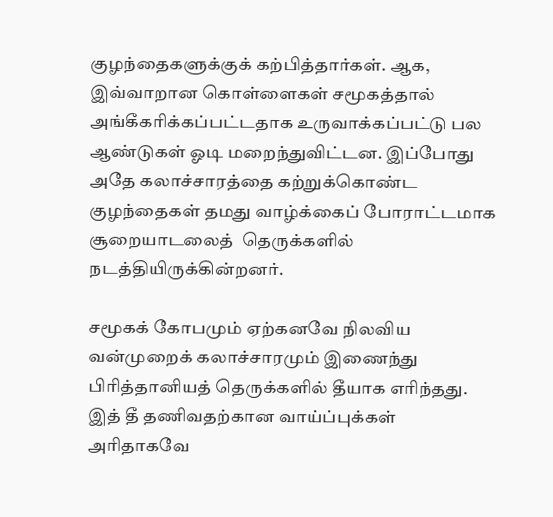குழந்தைகளுக்குக் கற்பித்தார்கள். ஆக, இவ்வாறான கொள்ளைகள் சமூகத்தால் அங்கீகரிக்கப்பட்டதாக உருவாக்கப்பட்டு பல ஆண்டுகள் ஓடி மறைந்துவிட்டன. இப்போது அதே கலாச்சாரத்தை கற்றுக்கொண்ட குழந்தைகள் தமது வாழ்க்கைப் போராட்டமாக சூறையாடலைத்  தெருக்களில் நடத்தியிருக்கின்றனர்.

சமூகக் கோபமும் ஏற்கனவே நிலவிய வன்முறைக் கலாச்சாரமும் இணைந்து பிரித்தானியத் தெருக்களில் தீயாக எரிந்தது. இத் தீ தணிவதற்கான வாய்ப்புக்கள் அரிதாகவே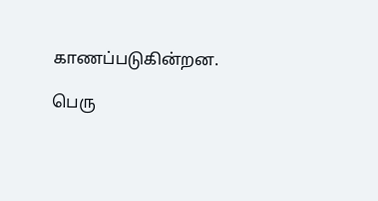காணப்படுகின்றன.

பெரு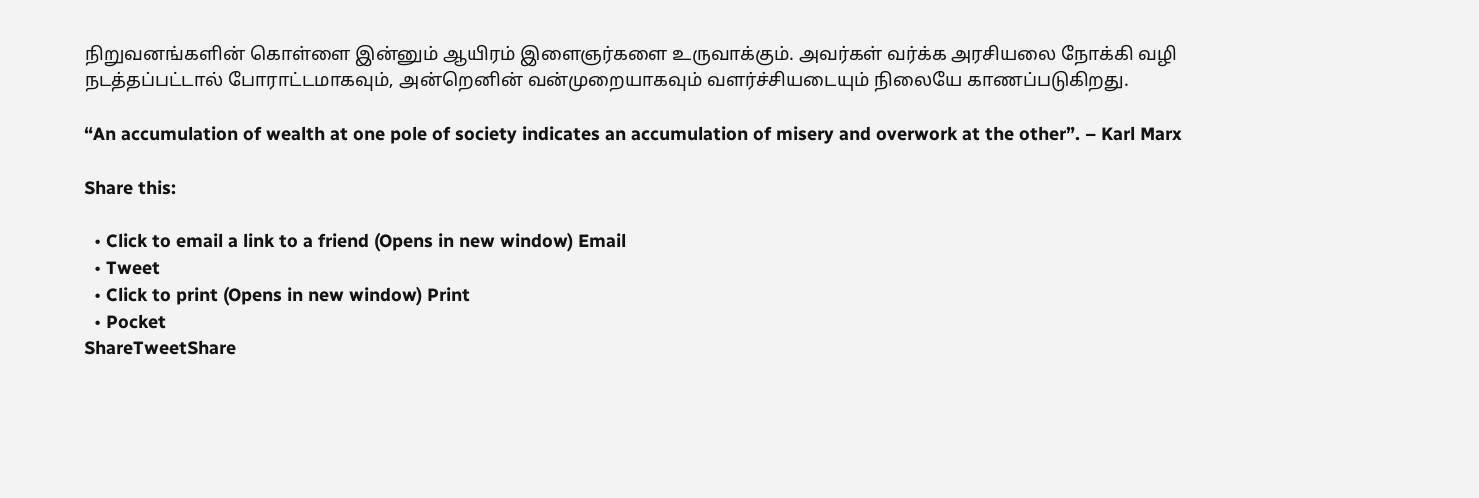நிறுவனங்களின் கொள்ளை இன்னும் ஆயிரம் இளைஞர்களை உருவாக்கும். அவர்கள் வர்க்க அரசியலை நோக்கி வழி நடத்தப்பட்டால் போராட்டமாகவும், அன்றெனின் வன்முறையாகவும் வளர்ச்சியடையும் நிலையே காணப்படுகிறது.

“An accumulation of wealth at one pole of society indicates an accumulation of misery and overwork at the other”. – Karl Marx

Share this:

  • Click to email a link to a friend (Opens in new window) Email
  • Tweet
  • Click to print (Opens in new window) Print
  • Pocket
ShareTweetShare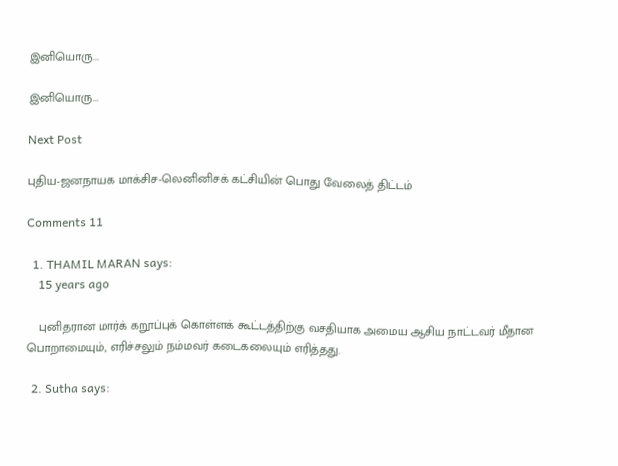இனியொரு...

இனியொரு...

Next Post

புதிய-ஜனநாயக மாக்சிச-லெனினிசக் கட்சியின் பொது வேலைத் திட்டம்

Comments 11

  1. THAMIL MARAN says:
    15 years ago

    புனிதரான மார்க் கறூப்புக் கொள்ளக் கூட்டத்திற்கு வசதியாக அமைய ஆசிய நாட்டவர் மீதான பொறாமையும், எரிச்சலும் நம்மவர் கடைகலையும் எரித்தது.

  2. Sutha says: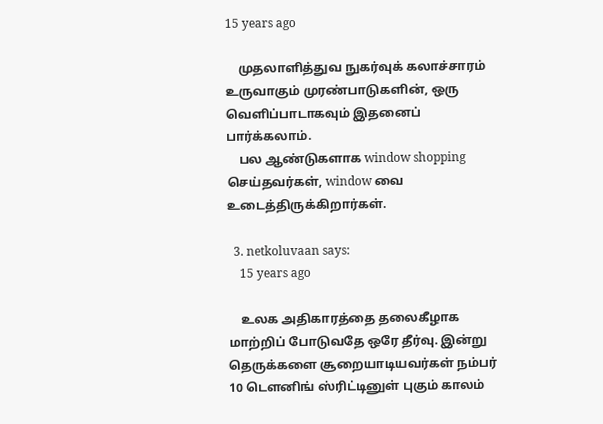15 years ago

    முதலாளித்துவ நுகர்வுக் கலாச்சாரம் உருவாகும் முரண்பாடுகளின், ஒரு வெளிப்பாடாகவும் இதனைப் பார்க்கலாம்.
    பல ஆண்டுகளாக window shopping செய்தவர்கள், window வை உடைத்திருக்கிறார்கள்.

  3. netkoluvaan says:
    15 years ago

    உலக அதிகாரத்தை தலைகீழாக மாற்றிப் போடுவதே ஒரே தீர்வு. இன்று தெருக்களை சூறையாடியவர்கள் நம்பர் 10 டெளனிங் ஸ்ரிட்டினுள் புகும் காலம்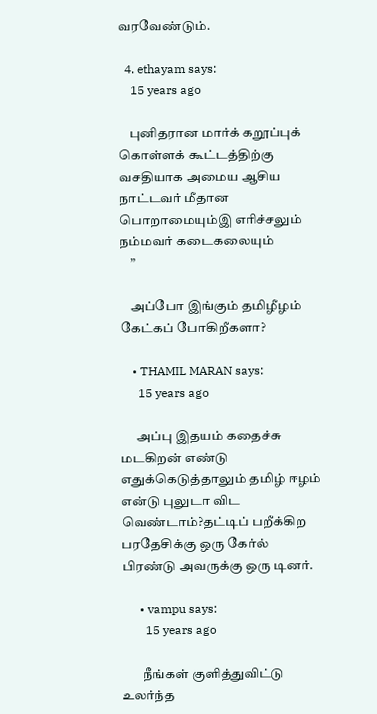வரவேண்டும்.

  4. ethayam says:
    15 years ago

    புனிதரான மார்க் கறூப்புக் கொள்ளக் கூட்டத்திற்கு வசதியாக அமைய ஆசிய நாட்டவர் மீதான பொறாமையும்இ எரிச்சலும் நம்மவர் கடைகலையும்
    ”

    அப்போ இங்கும் தமிழீழம் கேட்கப் போகிறீகளா?

    • THAMIL MARAN says:
      15 years ago

      அப்பு இதயம் கதைச்சு மடகிறன் எண்டு எதுக்கெடுத்தாலும் தமிழ் ஈழம் என்டு புலுடா விட வெண்டாம்?தட்டிப் பறீக்கிற பரதேசிக்கு ஒரு கேர்ல் பிரண்டு அவருக்கு ஒரு டினர்.

      • vampu says:
        15 years ago

        நீங்கள் குளித்துவிட்டு உலர்ந்த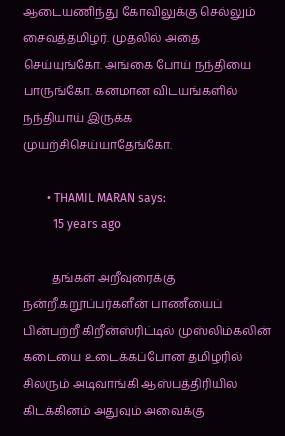ஆடையணிந்து கோவிலுக்கு செல்லும் சைவத்தமிழர். முதலில் அதை செய்யுங்கோ. அங்கை போய் நந்தியை பாருங்கோ. கனமான விடயங்களில் நந்தியாய் இருக்க முயற்சிசெய்யாதேங்கோ.

        • THAMIL MARAN says:
          15 years ago

          தங்கள் அறீவுரைக்கு நன்றீ.கறூப்பர்களீன் பாணீயைப் பின்பற்றீ கிறீன்ஸ்ரிட்டில் முஸ்லிம்கலின் கடையை உடைக்கப்போன தமிழரில் சிலரும் அடிவாங்கி ஆஸ்பத்திரியில கிடக்கினம் அதுவும் அவைக்கு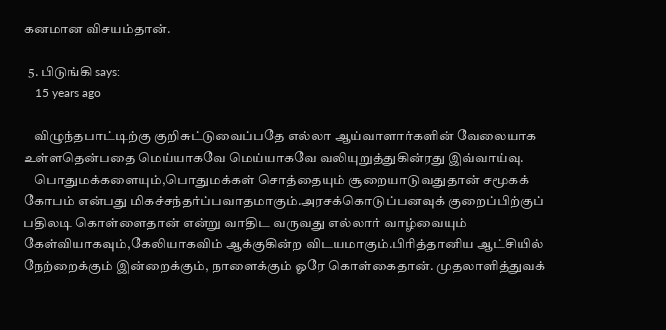கனமான விசயம்தான்.

  5. பிடுங்கி says:
    15 years ago

    விழுந்தபாட்டிற்கு குறிசுட்டுவைப்பதே எல்லா ஆய்வாளார்களின் வேலையாக உள்ளதென்பதை மெய்யாகவே மெய்யாகவே வலியுறுத்துகின்ரது இவ்வாய்வு.
    பொதுமக்களையும்,பொதுமக்கள் சொத்தையும் சூறையாடுவதுதான் சமூகக் கோபம் என்பது மிகச்சந்தர்ப்பவாதமாகும்.அரசக்கொடுப்பனவுக் குறைப்பிற்குப் பதிலடி கொள்ளைதான் என்று வாதிட வருவது எல்லார் வாழ்வையும் கேள்வியாகவும்,கேலியாகவிம் ஆக்குகின்ற விடயமாகும்.பிரித்தானிய ஆட்சியில் நேற்றைக்கும் இன்றைக்கும், நாளைக்கும் ஓரே கொள்கைதான். முதலாளித்துவக்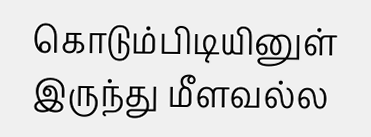கொடும்பிடியினுள் இருந்து மீளவல்ல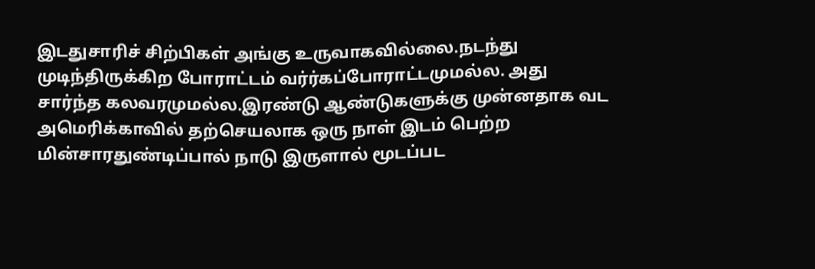இடதுசாரிச் சிற்பிகள் அங்கு உருவாகவில்லை.நடந்து முடிந்திருக்கிற போராட்டம் வர்ர்கப்போராட்டமுமல்ல. அது சார்ந்த கலவரமுமல்ல.இரண்டு ஆண்டுகளுக்கு முன்னதாக வட அமெரிக்காவில் தற்செயலாக ஒரு நாள் இடம் பெற்ற மின்சாரதுண்டிப்பால் நாடு இருளால் மூடப்பட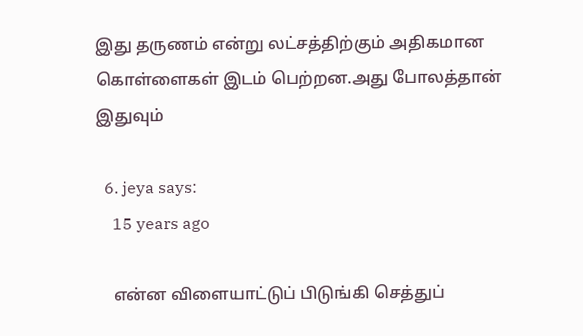இது தருணம் என்று லட்சத்திற்கும் அதிகமான கொள்ளைகள் இடம் பெற்றன.அது போலத்தான் இதுவும்

  6. jeya says:
    15 years ago

    என்ன விளையாட்டுப் பிடுங்கி செத்துப்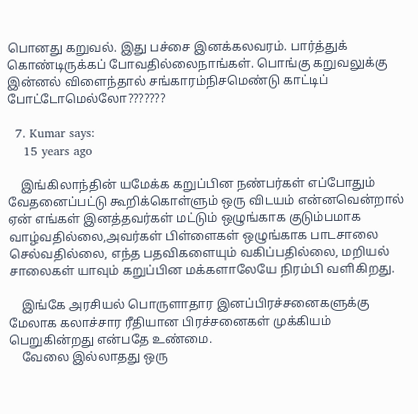பொனது கறுவல். இது பச்சை இனக்கலவரம். பார்த்துக் கொண்டிருக்கப் போவதில்லைநாங்கள். பொங்கு கறுவலுக்கு இன்னல் விளைந்தால் சங்காரம்நிசமெண்டு காட்டிப் போட்டோமெல்லோ???????

  7. Kumar says:
    15 years ago

    இங்கிலாந்தின் யமேக்க கறுப்பின நண்பர்கள் எப்போதும் வேதனைப்பட்டு கூறிக்கொள்ளும் ஒரு விடயம் என்னவென்றால் ஏன் எங்கள் இனத்தவர்கள் மட்டும் ஒழுங்காக குடும்பமாக வாழ்வதில்லை,அவர்கள் பிள்ளைகள் ஒழுங்காக பாடசாலை செல்வதில்லை, எந்த பதவிகளையும் வகிப்பதில்லை, மறியல் சாலைகள் யாவும் கறுப்பின மக்களாலேயே நிரம்பி வளிகிறது.

    இங்கே அரசியல் பொருளாதார இனப்பிரச்சனைகளுக்கு மேலாக கலாச்சார ரீதியான பிரச்சனைகள் முக்கியம் பெறுகின்றது என்பதே உண்மை.
    வேலை இல்லாதது ஒரு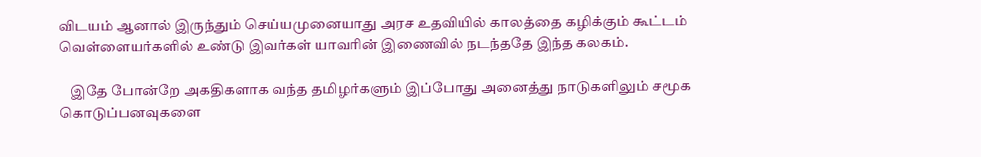விடயம் ஆனால் இருந்தும் செய்யமுனையாது அரச உதவியில் காலத்தை கழிக்கும் கூட்டம் வெள்ளையர்களில் உண்டு இவர்கள் யாவரின் இணைவில் நடந்ததே இந்த கலகம்.

    இதே போன்றே அகதிகளாக வந்த தமிழர்களும் இப்போது அனைத்து நாடுகளிலும் சமூக கொடுப்பனவுகளை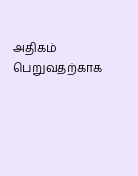அதிகம் பெறுவதற்காக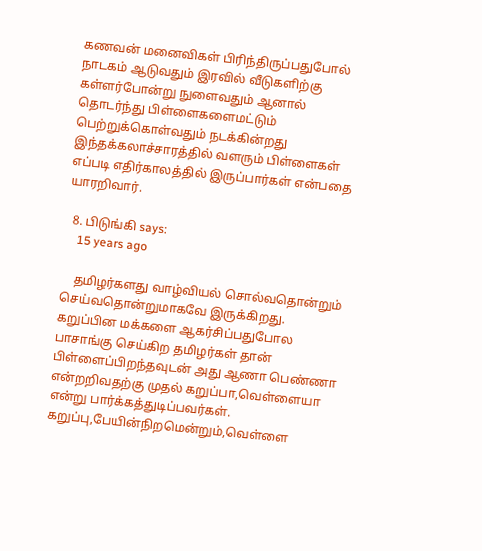கணவன் மனைவிகள் பிரிந்திருப்பதுபோல் நாடகம் ஆடுவதும் இரவில் வீடுகளிற்கு கள்ளர்போன்று நுளைவதும் ஆனால் தொடர்ந்து பிள்ளைகளைமட்டும் பெற்றுக்கொள்வதும் நடக்கின்றது இந்தக்கலாச்சாரத்தில் வளரும் பிள்ளைகள் எப்படி எதிர்காலத்தில் இருப்பார்கள் என்பதை யாரறிவார்.

  8. பிடுங்கி says:
    15 years ago

    தமிழர்களது வாழ்வியல் சொல்வதொன்றும் செய்வதொன்றுமாகவே இருக்கிறது. கறுப்பின மக்களை ஆகர்சிப்பதுபோல பாசாங்கு செய்கிற தமிழர்கள் தான் பிள்ளைப்பிறந்தவுடன் அது ஆணா பெண்ணா என்றறிவதற்கு முதல் கறுப்பா,வெள்ளையா என்று பார்க்கத்துடிப்பவர்கள். கறுப்பு,பேயின்நிறமென்றும்,வெள்ளை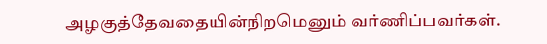அழகுத்தேவதையின்நிறமெனும் வர்ணிப்பவர்கள்.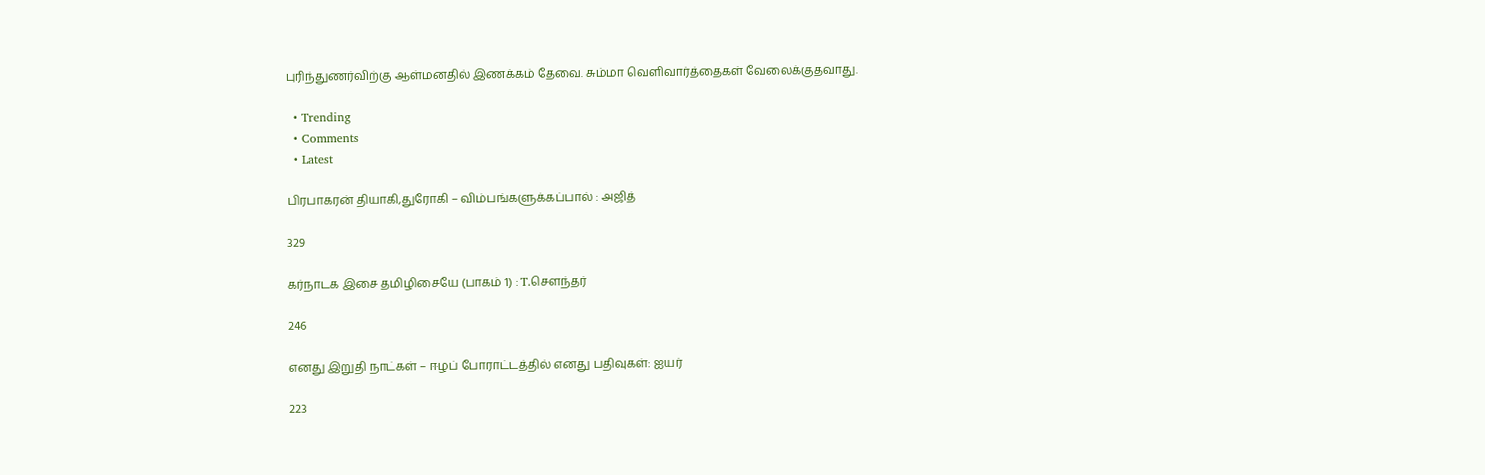புரிந்துணர்விற்கு ஆள்மனதில் இணக்கம் தேவை. சும்மா வெளிவார்த்தைகள் வேலைக்குதவாது.

  • Trending
  • Comments
  • Latest

பிரபாகரன் தியாகி,துரோகி – விம்பங்களுக்கப்பால் : அஜித்

329

கர்நாடக இசை தமிழிசையே (பாகம் 1) : T.செளந்தர்

246

எனது இறுதி நாட்கள் – ஈழப் போராட்டத்தில் எனது பதிவுகள்: ஐயர்

223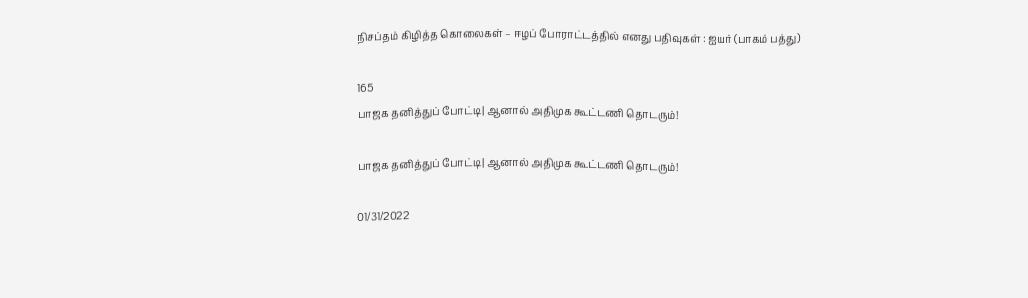நிசப்தம் கிழித்த கொலைகள் – ஈழப் போராட்டத்தில் எனது பதிவுகள் : ஐயர் (பாகம் பத்து)

165
பாஜக தனித்துப் போட்டி| ஆனால் அதிமுக கூட்டணி தொடரும்!

பாஜக தனித்துப் போட்டி| ஆனால் அதிமுக கூட்டணி தொடரும்!

01/31/2022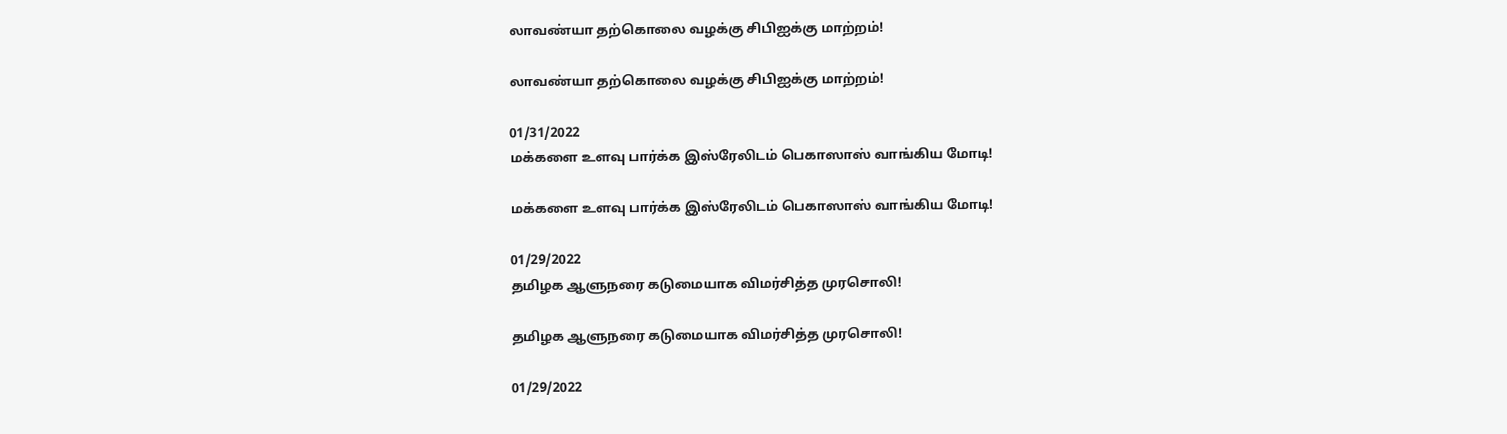லாவண்யா தற்கொலை வழக்கு சிபிஐக்கு மாற்றம்!

லாவண்யா தற்கொலை வழக்கு சிபிஐக்கு மாற்றம்!

01/31/2022
மக்களை உளவு பார்க்க இஸ்ரேலிடம் பெகாஸாஸ் வாங்கிய மோடி!

மக்களை உளவு பார்க்க இஸ்ரேலிடம் பெகாஸாஸ் வாங்கிய மோடி!

01/29/2022
தமிழக ஆளுநரை கடுமையாக விமர்சித்த முரசொலி!

தமிழக ஆளுநரை கடுமையாக விமர்சித்த முரசொலி!

01/29/2022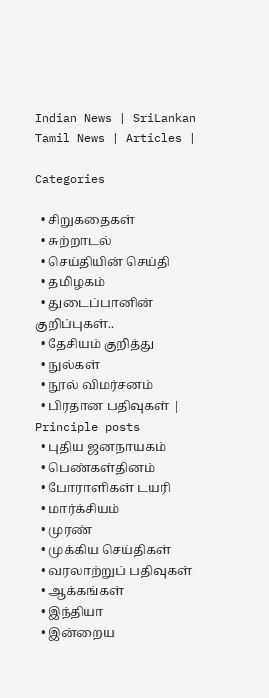Indian News | SriLankan Tamil News | Articles |

Categories

  • சிறுகதைகள்
  • சுற்றாடல்
  • செய்தியின் செய்தி
  • தமிழகம்
  • துடைப்பானின் குறிப்புகள்..
  • தேசியம் குறித்து
  • நுல்கள்
  • நூல் விமர்சனம்
  • பிரதான பதிவுகள் | Principle posts
  • புதிய ஜனநாயகம்
  • பெண்கள்தினம்
  • போராளிகள் டயரி
  • மார்க்சியம்
  • முரண்
  • முக்கிய செய்திகள்
  • வரலாற்றுப் பதிவுகள்
  • ஆக்கங்கள்
  • இந்தியா
  • இன்றைய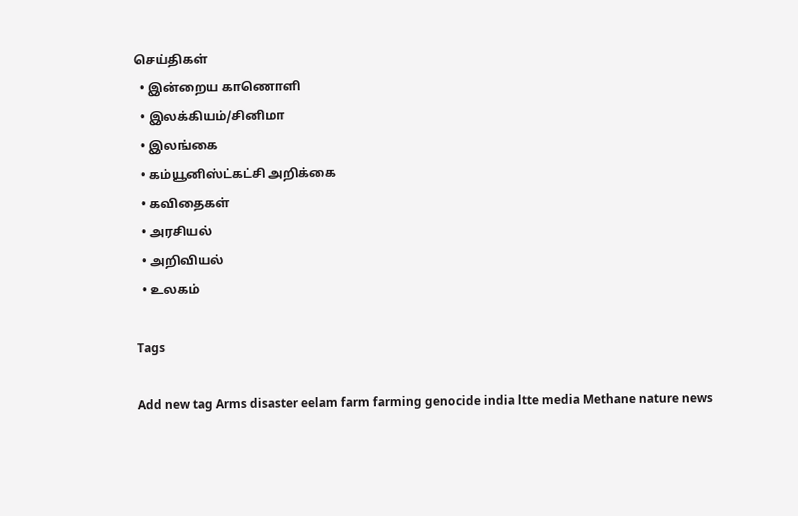செய்திகள்
  • இன்றைய காணொளி
  • இலக்கியம்/சினிமா
  • இலங்கை
  • கம்யூனிஸ்ட்கட்சி அறிக்கை
  • கவிதைகள்
  • அரசியல்
  • அறிவியல்
  • உலகம்

Tags

Add new tag Arms disaster eelam farm farming genocide india ltte media Methane nature news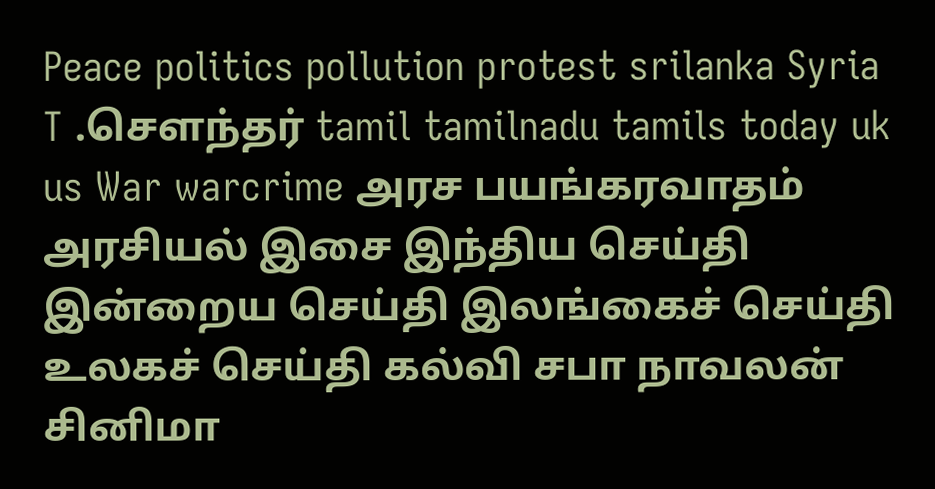Peace politics pollution protest srilanka Syria T .சௌந்தர் tamil tamilnadu tamils today uk us War warcrime அரச பயங்கரவாதம் அரசியல் இசை இந்திய செய்தி இன்றைய செய்தி இலங்கைச் செய்தி உலகச் செய்தி கல்வி சபா நாவலன் சினிமா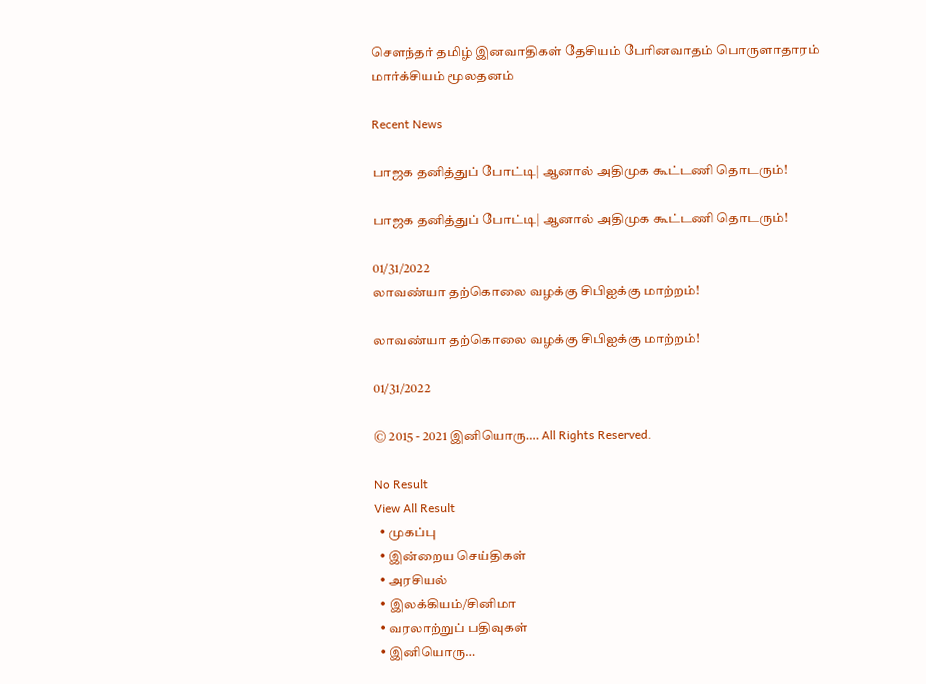சௌந்தர் தமிழ் இனவாதிகள் தேசியம் பேரினவாதம் பொருளாதாரம் மார்க்சியம் மூலதனம்

Recent News

பாஜக தனித்துப் போட்டி| ஆனால் அதிமுக கூட்டணி தொடரும்!

பாஜக தனித்துப் போட்டி| ஆனால் அதிமுக கூட்டணி தொடரும்!

01/31/2022
லாவண்யா தற்கொலை வழக்கு சிபிஐக்கு மாற்றம்!

லாவண்யா தற்கொலை வழக்கு சிபிஐக்கு மாற்றம்!

01/31/2022

© 2015 - 2021 இனியொரு…. All Rights Reserved.

No Result
View All Result
  • முகப்பு
  • இன்றைய செய்திகள்
  • அரசியல்
  • இலக்கியம்/சினிமா
  • வரலாற்றுப் பதிவுகள்
  • இனியொரு…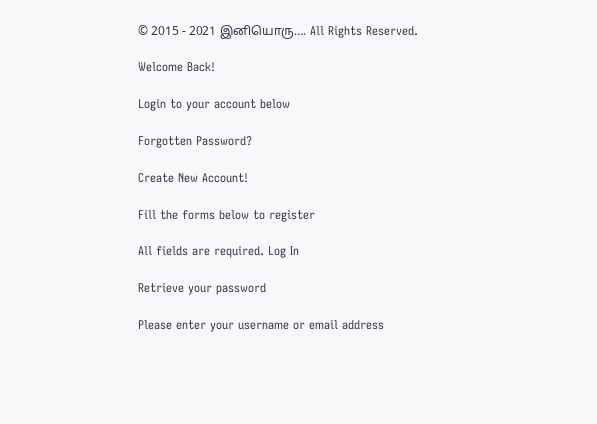© 2015 - 2021 இனியொரு…. All Rights Reserved.

Welcome Back!

Login to your account below

Forgotten Password?

Create New Account!

Fill the forms below to register

All fields are required. Log In

Retrieve your password

Please enter your username or email address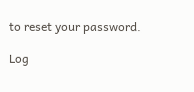to reset your password.

Log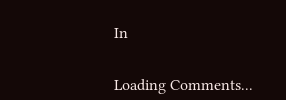In


Loading Comments...